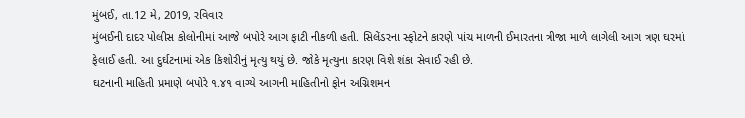મુંબઈ, તા.12 મે, 2019, રવિવાર
મુંબઈની દાદર પોલીસ કોલોનીમાં આજે બપોરે આગ ફાટી નીકળી હતી. સિલેંડરના સ્ફોટને કારણે પાંચ માળની ઈમારતના ત્રીજા માળે લાગેલી આગ ત્રણ ઘરમાં ફેલાઈ હતી. આ દુર્ઘટનામાં એક કિશોરીનું મૃત્યુ થયું છે. જોકે મૃત્યુના કારણ વિશે શંકા સેવાઈ રહી છે.
ઘટનાની માહિતી પ્રમાણે બપોરે ૧.૪૧ વાગ્યે આગની માહિતીનો ફોન અગ્નિશમન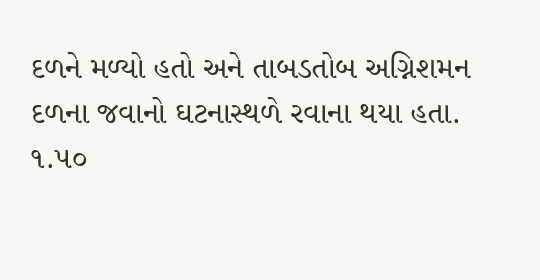દળને મળ્યો હતો અને તાબડતોબ અગ્નિશમન દળના જવાનો ઘટનાસ્થળે રવાના થયા હતા.
૧.૫૦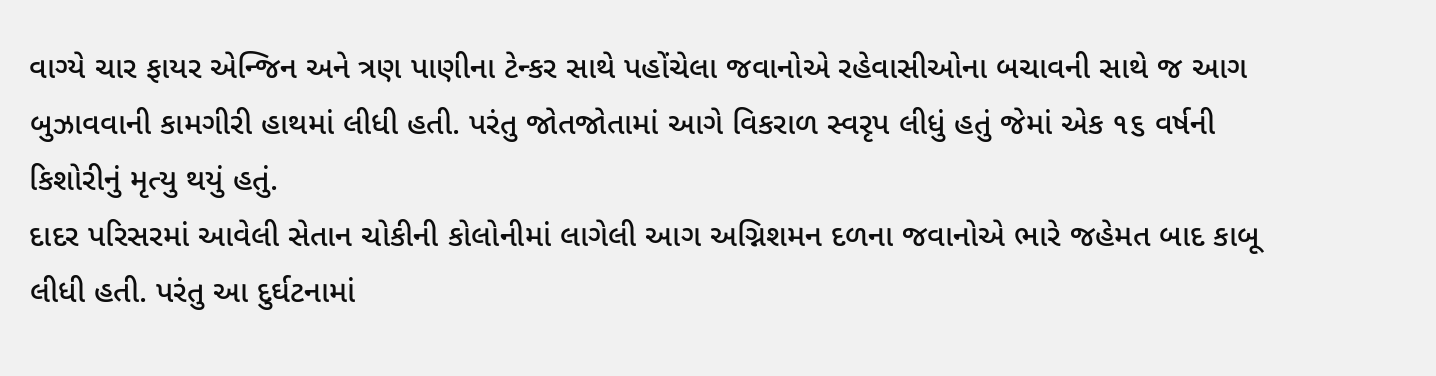વાગ્યે ચાર ફાયર એન્જિન અને ત્રણ પાણીના ટેન્કર સાથે પહોંચેલા જવાનોએ રહેવાસીઓના બચાવની સાથે જ આગ બુઝાવવાની કામગીરી હાથમાં લીધી હતી. પરંતુ જોતજોતામાં આગે વિકરાળ સ્વરૃપ લીધું હતું જેમાં એક ૧૬ વર્ષની કિશોરીનું મૃત્યુ થયું હતું.
દાદર પરિસરમાં આવેલી સેતાન ચોકીની કોલોનીમાં લાગેલી આગ અગ્નિશમન દળના જવાનોએ ભારે જહેમત બાદ કાબૂ લીધી હતી. પરંતુ આ દુર્ઘટનામાં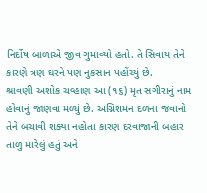નિર્દોષ બાળાએ જીવ ગુમાવ્યો હતો. તે સિવાય તેને કારણે ત્રણ ઘરને પણ નુકસાન પહોંચ્યું છે.
શ્રાવણી અશોક ચવ્હાણ આ (૧૬) મૃત સગીરાનું નામ હોવાનું જાણવા મળ્યું છે. અગ્નિશમન દળના જવાનો તેને બચાવી શક્યા નહોતા કારણ દરવાજાની બહાર તાળુ મારેલું હતું અને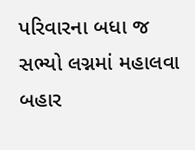પરિવારના બધા જ સભ્યો લગ્નમાં મહાલવા બહાર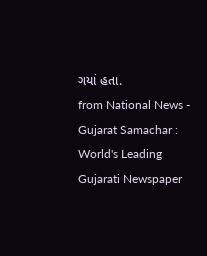ગયાં હતા.
from National News - Gujarat Samachar : World's Leading Gujarati Newspaper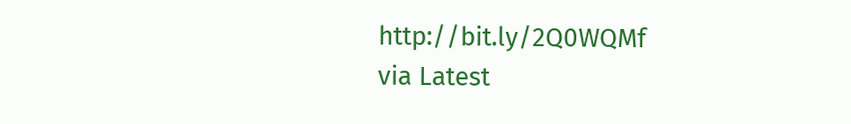http://bit.ly/2Q0WQMf
via Latest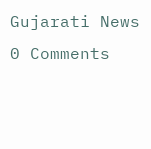Gujarati News
0 Comments